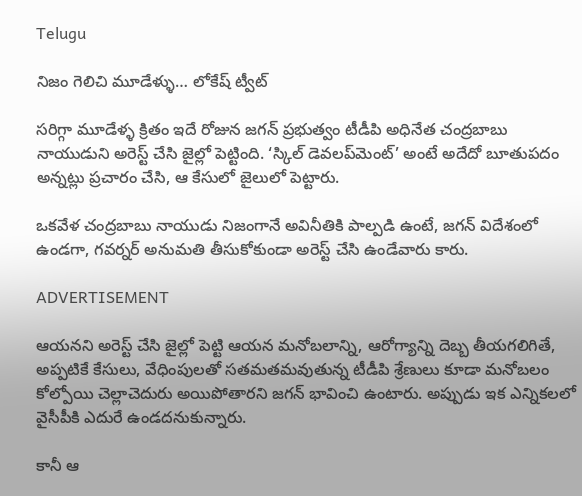Telugu

నిజం గెలిచి మూడేళ్ళు… లోకేష్ ట్వీట్‌

సరిగ్గా మూడేళ్ళ క్రితం ఇదే రోజున జగన్‌ ప్రభుత్వం టీడీపి అధినేత చంద్రబాబు నాయుడుని అరెస్ట్ చేసి జైల్లో పెట్టింది. ‘స్కిల్ డెవలప్‌మెంట్‌’ అంటే అదేదో బూతుపదం అన్నట్లు ప్రచారం చేసి, ఆ కేసులో జైలులో పెట్టారు.

ఒకవేళ చంద్రబాబు నాయుడు నిజంగానే అవినీతికి పాల్పడి ఉంటే, జగన్‌ విదేశంలో ఉండగా, గవర్నర్‌ అనుమతి తీసుకోకుండా అరెస్ట్ చేసి ఉండేవారు కారు.

ADVERTISEMENT

ఆయనని అరెస్ట్ చేసి జైల్లో పెట్టి ఆయన మనోబలాన్ని, ఆరోగ్యాన్ని దెబ్బ తీయగలిగితే, అప్పటికే కేసులు, వేధింపులతో సతమతమవుతున్న టీడీపి శ్రేణులు కూడా మనోబలం కోల్పోయి చెల్లాచెదురు అయిపోతారని జగన్‌ భావించి ఉంటారు. అప్పుడు ఇక ఎన్నికలలో వైసీపీకి ఎదురే ఉండదనుకున్నారు.

కానీ ఆ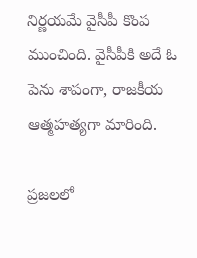నిర్ణయమే వైసీపీ కొంప ముంచింది. వైసీపీకి అదే ఓ పెను శాపంగా, రాజకీయ ఆత్మహత్యగా మారింది.

ప్రజలలో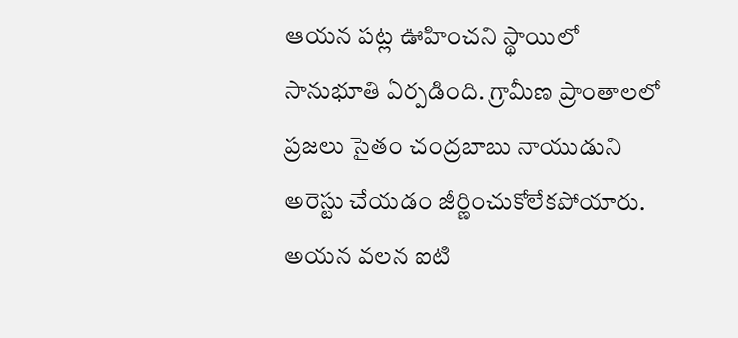ఆయన పట్ల ఊహించని స్థాయిలో సానుభూతి ఏర్పడింది. గ్రామీణ ప్రాంతాలలో ప్రజలు సైతం చంద్రబాబు నాయుడుని అరెస్టు చేయడం జీర్ణించుకోలేకపోయారు. అయన వలన ఐటి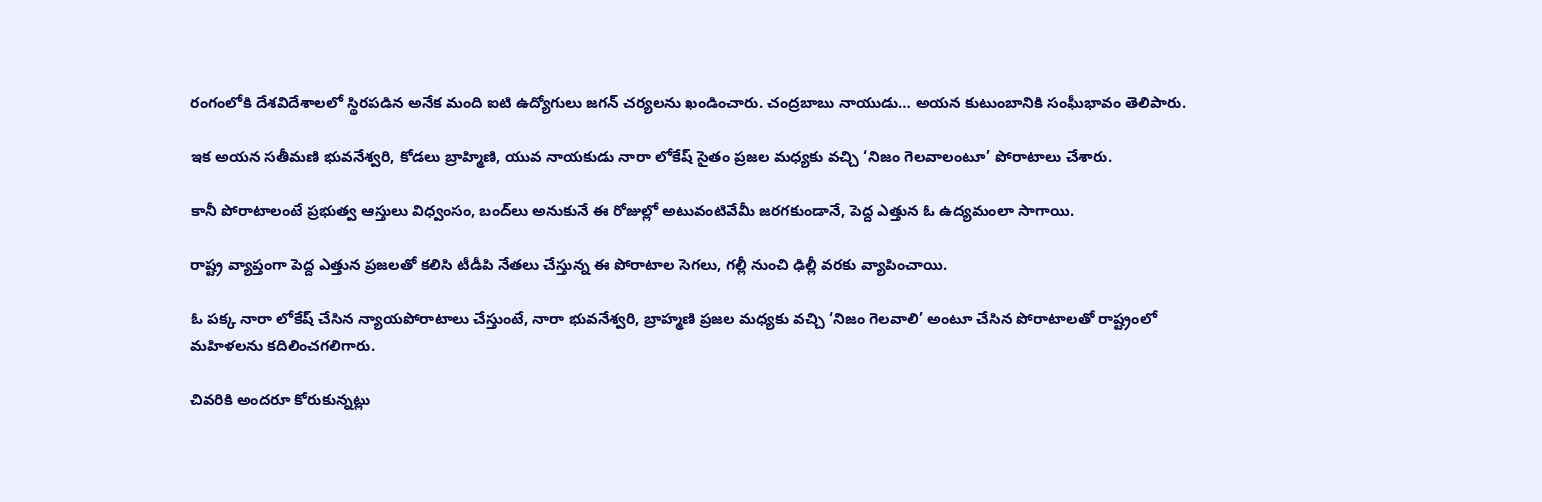రంగంలోకి దేశవిదేశాలలో స్థిరపడిన అనేక మంది ఐటి ఉద్యోగులు జగన్‌ చర్యలను ఖండించారు. చంద్రబాబు నాయుడు… అయన కుటుంబానికి సంఘీభావం తెలిపారు.

ఇక అయన సతీమణి భువనేశ్వరి, కోడలు బ్రాహ్మిణి, యువ నాయకుడు నారా లోకేష్‌ సైతం ప్రజల మధ్యకు వచ్చి ‘నిజం గెలవాలంటూ’ పోరాటాలు చేశారు.

కానీ పోరాటాలంటే ప్రభుత్వ ఆస్తులు విధ్వంసం, బంద్‌లు అనుకునే ఈ రోజుల్లో అటువంటివేమీ జరగకుండానే, పెద్ద ఎత్తున ఓ ఉద్యమంలా సాగాయి.

రాష్ట్ర వ్యాప్తంగా పెద్ద ఎత్తున ప్రజలతో కలిసి టీడీపి నేతలు చేస్తున్న ఈ పోరాటాల సెగలు, గల్లీ నుంచి ఢిల్లీ వరకు వ్యాపించాయి.

ఓ పక్క నారా లోకేష్‌ చేసిన న్యాయపోరాటాలు చేస్తుంటే, నారా భువనేశ్వరి, బ్రాహ్మణి ప్రజల మధ్యకు వచ్చి ‘నిజం గెలవాలి’ అంటూ చేసిన పోరాటాలతో రాష్ట్రంలో మహిళలను కదిలించగలిగారు.

చివరికి అందరూ కోరుకున్నట్లు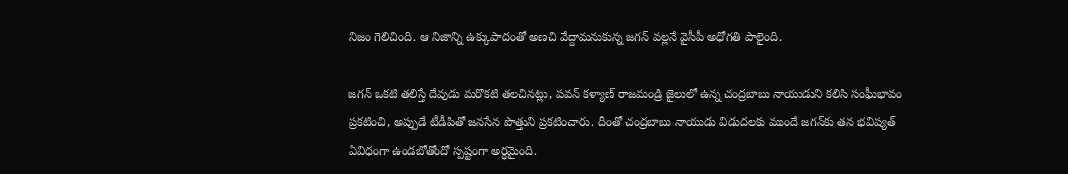నిజం గెలిచింది. ఆ నిజాన్ని ఉక్కుపాదంతో అణచి వేద్దామనుకున్న జగన్‌ వల్లనే వైసీపీ అధోగతి పాలైంది.

జగన్‌ ఒకటి తలిస్తే దేవుడు మరొకటి తలచినట్లు, పవన్ కళ్యాణ్‌ రాజమండ్రి జైలులో ఉన్న చంద్రబాబు నాయుడుని కలిసి సంఘీభావం ప్రకటించి, అప్పుడే టీడీపితో జనసేన పొత్తుని ప్రకటించారు. దీంతో చంద్రబాబు నాయుడు విడుదలకు ముందే జగన్‌కు తన భవిష్యత్ ఏవిధంగా ఉండబోతోందో స్పష్టంగా అర్ధమైంది.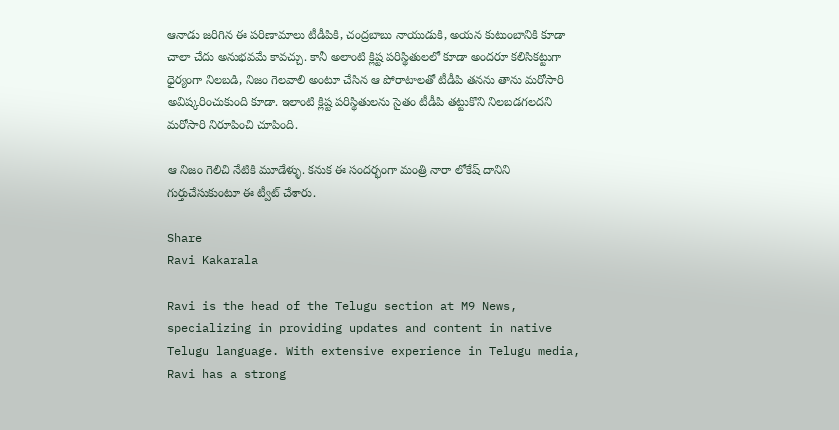ఆనాడు జరిగిన ఈ పరిణామాలు టీడీపికి, చంద్రబాబు నాయుడుకి, అయన కుటుంబానికి కూడా చాలా చేదు అనుభవమే కావచ్చు. కానీ అలాంటి క్లిష్ట పరిస్థితులలో కూడా అందరూ కలిసికట్టుగా ధైర్యంగా నిలబడి, నిజం గెలవాలి అంటూ చేసిన ఆ పోరాటాలతో టీడీపి తనను తాను మరోసారి అవిష్కరించుకుంది కూడా. ఇలాంటి క్లిష్ట పరిస్థితులను సైతం టీడీపి తట్టుకొని నిలబడగలదని మరోసారి నిరూపించి చూపింది.

ఆ నిజం గెలిచి నేటికి మూడేళ్ళు. కనుక ఈ సందర్భంగా మంత్రి నారా లోకేష్‌ దానిని గుర్తుచేసుకుంటూ ఈ ట్వీట్‌ చేశారు.

Share
Ravi Kakarala

Ravi is the head of the Telugu section at M9 News, specializing in providing updates and content in native Telugu language. With extensive experience in Telugu media, Ravi has a strong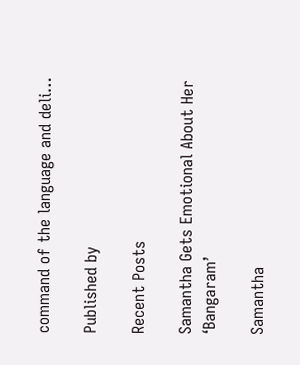command of the language and deli…

Published by

Recent Posts

Samantha Gets Emotional About Her ‘Bangaram’

Samantha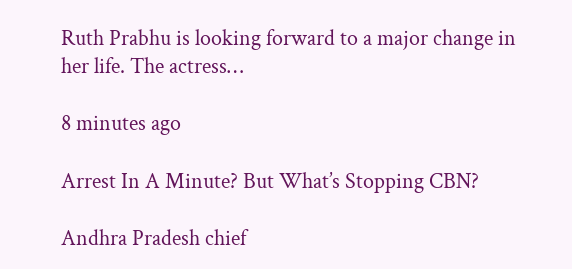Ruth Prabhu is looking forward to a major change in her life. The actress…

8 minutes ago

Arrest In A Minute? But What’s Stopping CBN?

Andhra Pradesh chief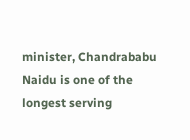minister, Chandrababu Naidu is one of the longest serving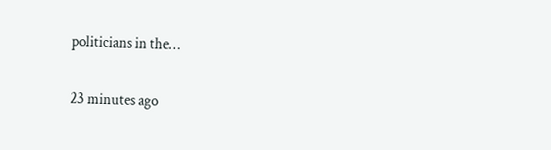politicians in the…

23 minutes ago